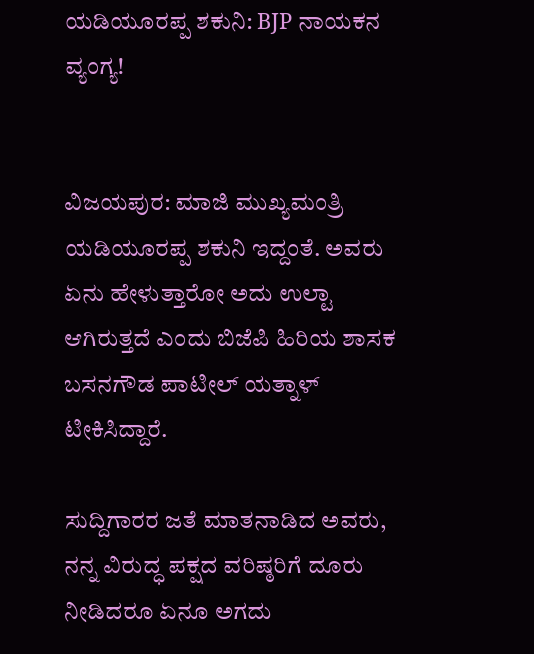ಯಡಿಯೂರಪ್ಪ ಶಕುನಿ: BJP ನಾಯಕನ ವ್ಯಂಗ್ಯ!


ವಿಜಯಪುರ: ಮಾಜಿ ಮುಖ್ಯಮಂತ್ರಿ ಯಡಿಯೂರಪ್ಪ ಶಕುನಿ ಇದ್ದಂತೆ. ಅವರು ಏನು ಹೇಳುತ್ತಾರೋ ಅದು ಉಲ್ಟಾ ಆಗಿರುತ್ತದೆ ಎಂದು ಬಿಜೆಪಿ ಹಿರಿಯ ಶಾಸಕ ಬಸನಗೌಡ ಪಾಟೀಲ್ ಯತ್ನಾಳ್ ಟೀಕಿಸಿದ್ದಾರೆ.

ಸುದ್ದಿಗಾರರ ಜತೆ ಮಾತನಾಡಿದ ಅವರು, ನನ್ನ ವಿರುದ್ಧ ಪಕ್ಷದ ವರಿಷ್ಠರಿಗೆ ದೂರು ನೀಡಿದರೂ ಏನೂ ಅಗದು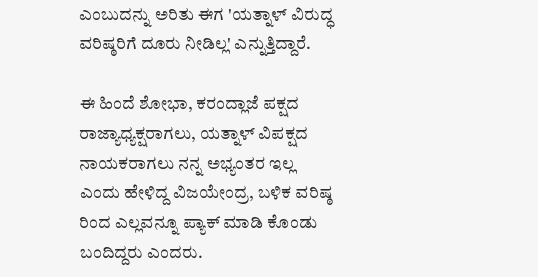ಎಂಬುದನ್ನು ಅರಿತು ಈಗ 'ಯತ್ನಾಳ್‌ ವಿರುದ್ಧ ವರಿಷ್ಠರಿಗೆ ದೂರು ನೀಡಿಲ್ಲ' ಎನ್ನುತ್ತಿದ್ದಾರೆ.

ಈ ಹಿಂದೆ ಶೋಭಾ, ಕರಂದ್ಲಾಜೆ ಪಕ್ಷದ ರಾಜ್ಯಾಧ್ಯಕ್ಷರಾಗಲು, ಯತ್ನಾಳ್ ವಿಪಕ್ಷದ ನಾಯಕರಾಗಲು ನನ್ನ ಅಭ್ಯಂತರ ಇಲ್ಲ ಎಂದು ಹೇಳಿದ್ದ ವಿಜಯೇಂದ್ರ, ಬಳಿಕ ವರಿಷ್ಠ ರಿಂದ ಎಲ್ಲವನ್ನೂ ಪ್ಯಾಕ್ ಮಾಡಿ ಕೊಂಡು ಬಂದಿದ್ದರು ಎಂದರು.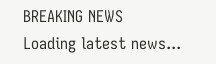BREAKING NEWS
Loading latest news...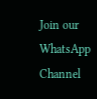Join our WhatsApp Channel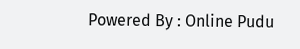Powered By : Online Pudu